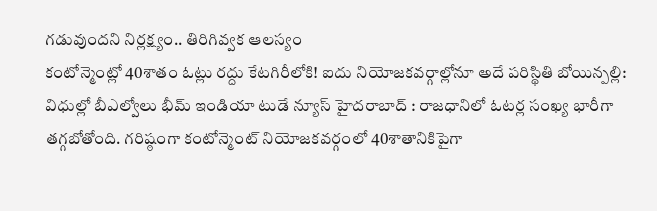గడువుందని నిర్లక్ష్యం.. తిరిగివ్వక ఆలస్యం
కంటోన్మెంట్లో 40శాతం ఓట్లు రద్దు కేటగిరీలోకి! ఐదు నియోజకవర్గాల్లోనూ అదే పరిస్థితి బోయిన్పల్లి: విధుల్లో బీఎల్వోలు భీమ్ ఇండియా టుడే న్యూస్ హైదరాబాద్ : రాజధానిలో ఓటర్ల సంఖ్య భారీగా తగ్గబోతోంది. గరిష్ఠంగా కంటోన్మెంట్ నియోజకవర్గంలో 40శాతానికిపైగా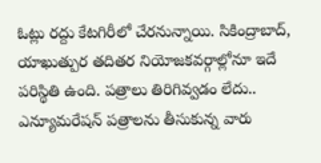ఓట్లు రద్దు కేటగిరీలో చేరనున్నాయి. సికింద్రాబాద్, యాఖుత్పుర తదితర నియోజకవర్గాల్లోనూ ఇదే పరిస్థితి ఉంది. పత్రాలు తిరిగివ్వడం లేదు.. ఎన్యూమరేషన్ పత్రాలను తీసుకున్న వారు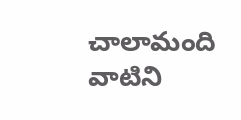చాలామంది వాటిని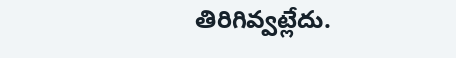తిరిగివ్వట్లేదు.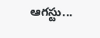ఆగస్టు...